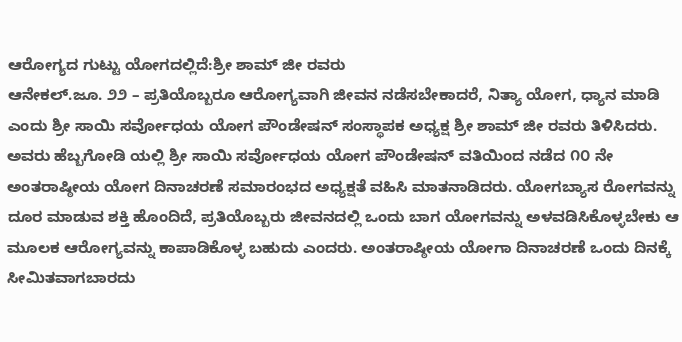ಆರೋಗ್ಯದ ಗುಟ್ಟು ಯೋಗದಲ್ಲಿದೆ:ಶ್ರೀ ಶಾಮ್ ಜೀ ರವರು
ಆನೇಕಲ್.ಜೂ. ೨೨ – ಪ್ರತಿಯೊಬ್ಬರೂ ಆರೋಗ್ಯವಾಗಿ ಜೀವನ ನಡೆಸಬೇಕಾದರೆ, ನಿತ್ಯಾ ಯೋಗ, ಧ್ಯಾನ ಮಾಡಿ ಎಂದು ಶ್ರೀ ಸಾಯಿ ಸರ್ವೋಧಯ ಯೋಗ ಪೌಂಡೇಷನ್ ಸಂಸ್ಥಾಪಕ ಅಧ್ಯಕ್ಷ ಶ್ರೀ ಶಾಮ್ ಜೀ ರವರು ತಿಳಿಸಿದರು.
ಅವರು ಹೆಬ್ಬಗೋಡಿ ಯಲ್ಲಿ ಶ್ರೀ ಸಾಯಿ ಸರ್ವೋಧಯ ಯೋಗ ಪೌಂಡೇಷನ್ ವತಿಯಿಂದ ನಡೆದ ೧೦ ನೇ ಅಂತರಾಷ್ಠೀಯ ಯೋಗ ದಿನಾಚರಣೆ ಸಮಾರಂಭದ ಅಧ್ಯಕ್ಷತೆ ವಹಿಸಿ ಮಾತನಾಡಿದರು. ಯೋಗಬ್ಯಾಸ ರೋಗವನ್ನು ದೂರ ಮಾಡುವ ಶಕ್ತಿ ಹೊಂದಿದೆ, ಪ್ರತಿಯೊಬ್ಬರು ಜೀವನದಲ್ಲಿ ಒಂದು ಬಾಗ ಯೋಗವನ್ನು ಅಳವಡಿಸಿಕೊಳ್ಳಬೇಕು ಆ ಮೂಲಕ ಆರೋಗ್ಯವನ್ನು ಕಾಪಾಡಿಕೊಳ್ಳ ಬಹುದು ಎಂದರು. ಅಂತರಾಷ್ಠೀಯ ಯೋಗಾ ದಿನಾಚರಣೆ ಒಂದು ದಿನಕ್ಕೆ ಸೀಮಿತವಾಗಬಾರದು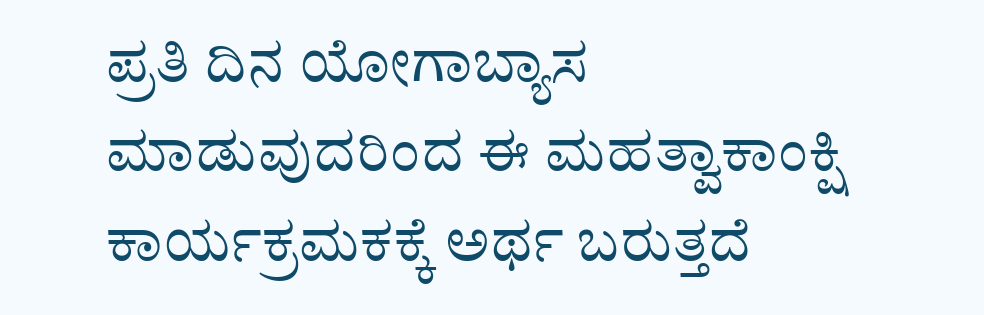ಪ್ರತಿ ದಿನ ಯೋಗಾಬ್ಯಾಸ ಮಾಡುವುದರಿಂದ ಈ ಮಹತ್ವಾಕಾಂಕ್ಷಿ ಕಾರ್ಯಕ್ರಮಕಕ್ಕೆ ಅರ್ಥ ಬರುತ್ತದೆ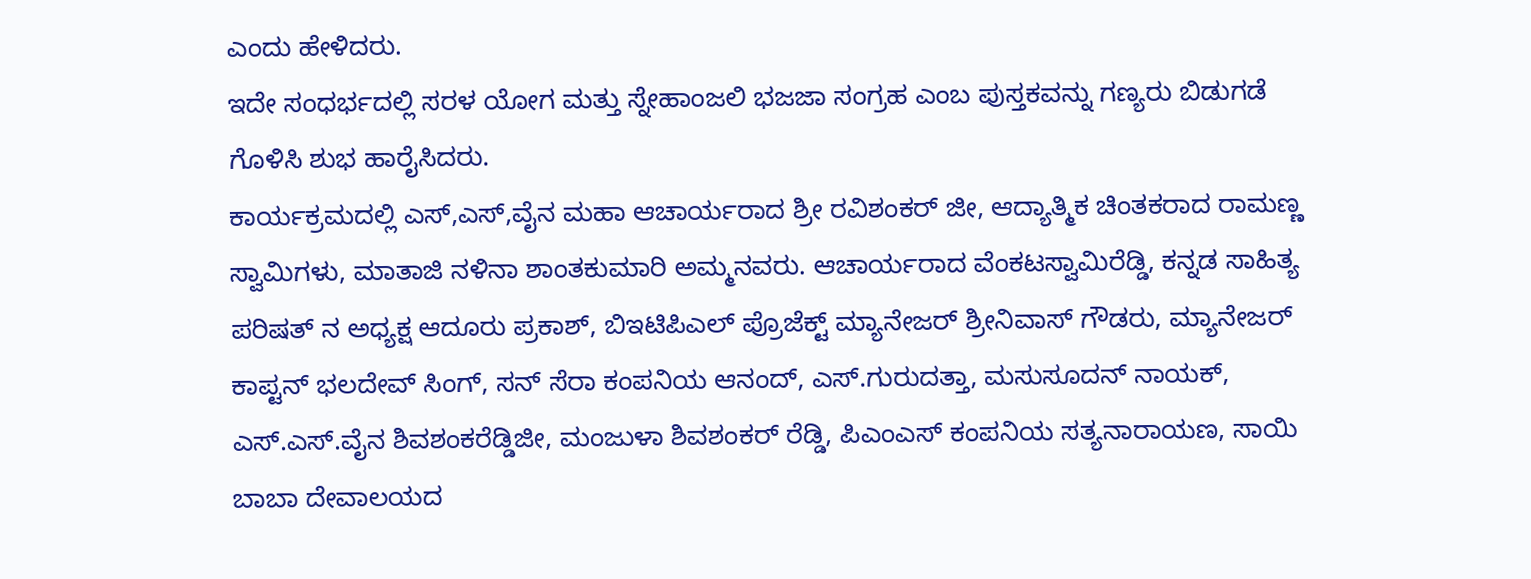ಎಂದು ಹೇಳಿದರು.
ಇದೇ ಸಂಧರ್ಭದಲ್ಲಿ ಸರಳ ಯೋಗ ಮತ್ತು ಸ್ನೇಹಾಂಜಲಿ ಭಜಜಾ ಸಂಗ್ರಹ ಎಂಬ ಪುಸ್ತಕವನ್ನು ಗಣ್ಯರು ಬಿಡುಗಡೆ ಗೊಳಿಸಿ ಶುಭ ಹಾರೈಸಿದರು.
ಕಾರ್ಯಕ್ರಮದಲ್ಲಿ ಎಸ್,ಎಸ್,ವೈನ ಮಹಾ ಆಚಾರ್ಯರಾದ ಶ್ರೀ ರವಿಶಂಕರ್ ಜೀ, ಆದ್ಯಾತ್ಮಿಕ ಚಿಂತಕರಾದ ರಾಮಣ್ಣ ಸ್ವಾಮಿಗಳು, ಮಾತಾಜಿ ನಳಿನಾ ಶಾಂತಕುಮಾರಿ ಅಮ್ಮನವರು. ಆಚಾರ್ಯರಾದ ವೆಂಕಟಸ್ವಾಮಿರೆಡ್ಡಿ, ಕನ್ನಡ ಸಾಹಿತ್ಯ ಪರಿಷತ್ ನ ಅಧ್ಯಕ್ಷ ಆದೂರು ಪ್ರಕಾಶ್, ಬಿಇಟಿಪಿಎಲ್ ಪ್ರೊಜೆಕ್ಟ್ ಮ್ಯಾನೇಜರ್ ಶ್ರೀನಿವಾಸ್ ಗೌಡರು, ಮ್ಯಾನೇಜರ್ ಕಾಪ್ಟನ್ ಭಲದೇವ್ ಸಿಂಗ್, ಸನ್ ಸೆರಾ ಕಂಪನಿಯ ಆನಂದ್, ಎಸ್.ಗುರುದತ್ತಾ, ಮಸುಸೂದನ್ ನಾಯಕ್, ಎಸ್.ಎಸ್.ವೈನ ಶಿವಶಂಕರೆಡ್ಡಿಜೀ, ಮಂಜುಳಾ ಶಿವಶಂಕರ್ ರೆಡ್ಡಿ, ಪಿಎಂಎಸ್ ಕಂಪನಿಯ ಸತ್ಯನಾರಾಯಣ, ಸಾಯಿ ಬಾಬಾ ದೇವಾಲಯದ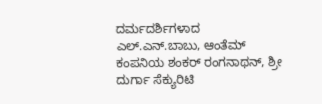ದರ್ಮದರ್ಶಿಗಳಾದ ಎಲ್.ಎನ್.ಬಾಬು, ಆಂತೆಮ್ ಕಂಪನಿಯ ಶಂಕರ್ ರಂಗನಾಥನ್, ಶ್ರೀ ದುರ್ಗಾ ಸೆಕ್ಯುರಿಟಿ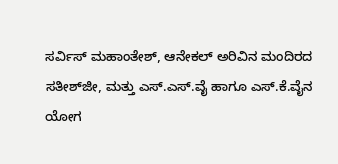ಸರ್ವಿಸ್ ಮಹಾಂತೇಶ್, ಆನೇಕಲ್ ಅರಿವಿನ ಮಂದಿರದ ಸತೀಶ್‌ಜೀ, ಮತ್ತು ಎಸ್.ಎಸ್.ವೈ ಹಾಗೂ ಎಸ್.ಕೆ.ವೈನ ಯೋಗ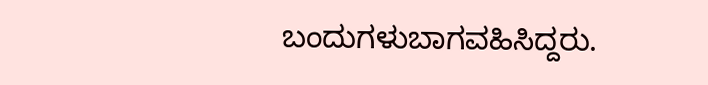ಬಂದುಗಳುಬಾಗವಹಿಸಿದ್ದರು.